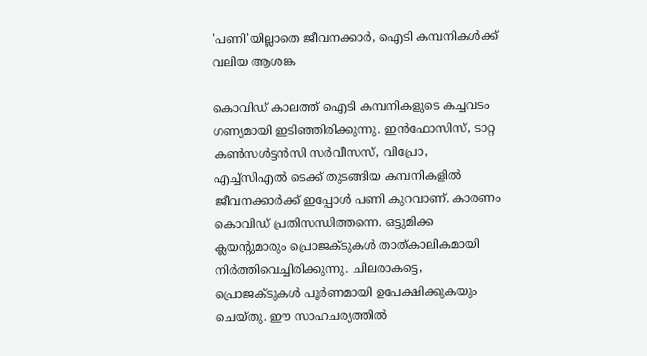'പണി'യില്ലാതെ ജീവനക്കാര്‍, ഐടി കമ്പനികള്‍ക്ക് വലിയ ആശങ്ക

കൊവിഡ് കാലത്ത് ഐടി കമ്പനികളുടെ കച്ചവടം ഗണ്യമായി ഇടിഞ്ഞിരിക്കുന്നു. ഇന്‍ഫോസിസ്, ടാറ്റ കണ്‍സള്‍ട്ടന്‍സി സര്‍വീസസ്, വിപ്രോ, എച്ച്‌സിഎല്‍ ടെക്ക് തുടങ്ങിയ കമ്പനികളില്‍ ജീവനക്കാര്‍ക്ക് ഇപ്പോള്‍ പണി കുറവാണ്. കാരണം കൊവിഡ് പ്രതിസന്ധിത്തന്നെ. ഒട്ടുമിക്ക ക്ലയന്റുമാരും പ്രൊജക്ടുകള്‍ താത്കാലികമായി നിര്‍ത്തിവെച്ചിരിക്കുന്നു. ചിലരാകട്ടെ, പ്രൊജക്ടുകള്‍ പൂര്‍ണമായി ഉപേക്ഷിക്കുകയും ചെയ്തു. ഈ സാഹചര്യത്തില്‍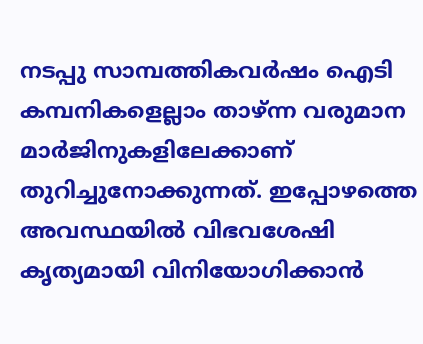നടപ്പു സാമ്പത്തികവര്‍ഷം ഐടി കമ്പനികളെല്ലാം താഴ്ന്ന വരുമാന മാര്‍ജിനുകളിലേക്കാണ് തുറിച്ചുനോക്കുന്നത്. ഇപ്പോഴത്തെ അവസ്ഥയില്‍ വിഭവശേഷി കൃത്യമായി വിനിയോഗിക്കാന്‍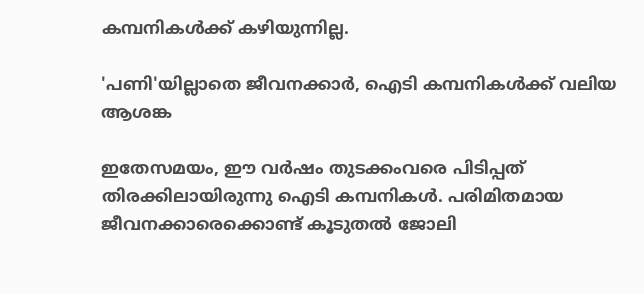കമ്പനികള്‍ക്ക് കഴിയുന്നില്ല.

'പണി'യില്ലാതെ ജീവനക്കാര്‍, ഐടി കമ്പനികള്‍ക്ക് വലിയ ആശങ്ക

ഇതേസമയം, ഈ വര്‍ഷം തുടക്കംവരെ പിടിപ്പത് തിരക്കിലായിരുന്നു ഐടി കമ്പനികള്‍. പരിമിതമായ ജീവനക്കാരെക്കൊണ്ട് കൂടുതല്‍ ജോലി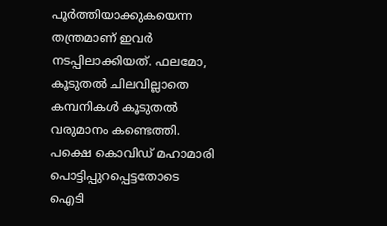പൂര്‍ത്തിയാക്കുകയെന്ന തന്ത്രമാണ് ഇവര്‍ നടപ്പിലാക്കിയത്. ഫലമോ, കൂടുതല്‍ ചിലവില്ലാതെ കമ്പനികള്‍ കൂടുതല്‍ വരുമാനം കണ്ടെത്തി. പക്ഷെ കൊവിഡ് മഹാമാരി പൊട്ടിപ്പുറപ്പെട്ടതോടെ ഐടി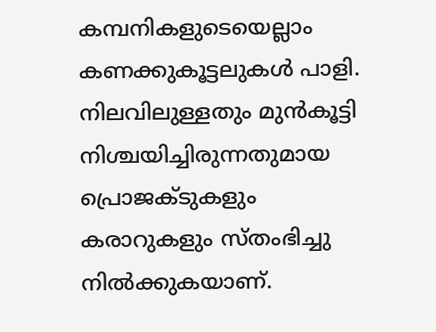കമ്പനികളുടെയെല്ലാം കണക്കുകൂട്ടലുകള്‍ പാളി. നിലവിലുള്ളതും മുന്‍കൂട്ടി നിശ്ചയിച്ചിരുന്നതുമായ പ്രൊജക്ടുകളും കരാറുകളും സ്തംഭിച്ചു നില്‍ക്കുകയാണ്.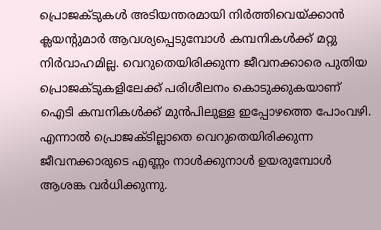പ്രൊജക്ടുകള്‍ അടിയന്തരമായി നിര്‍ത്തിവെയ്ക്കാന്‍ ക്ലയന്റുമാര്‍ ആവശ്യപ്പെടുമ്പോള്‍ കമ്പനികള്‍ക്ക് മറ്റു നിര്‍വാഹമില്ല. വെറുതെയിരിക്കുന്ന ജീവനക്കാരെ പുതിയ പ്രൊജക്ടുകളിലേക്ക് പരിശീലനം കൊടുക്കുകയാണ് ഐടി കമ്പനികള്‍ക്ക് മുന്‍പിലുള്ള ഇപ്പോഴത്തെ പോംവഴി. എന്നാല്‍ പ്രൊജക്ടില്ലാതെ വെറുതെയിരിക്കുന്ന ജീവനക്കാരുടെ എണ്ണം നാള്‍ക്കുനാള്‍ ഉയരുമ്പോള്‍ ആശങ്ക വര്‍ധിക്കുന്നു.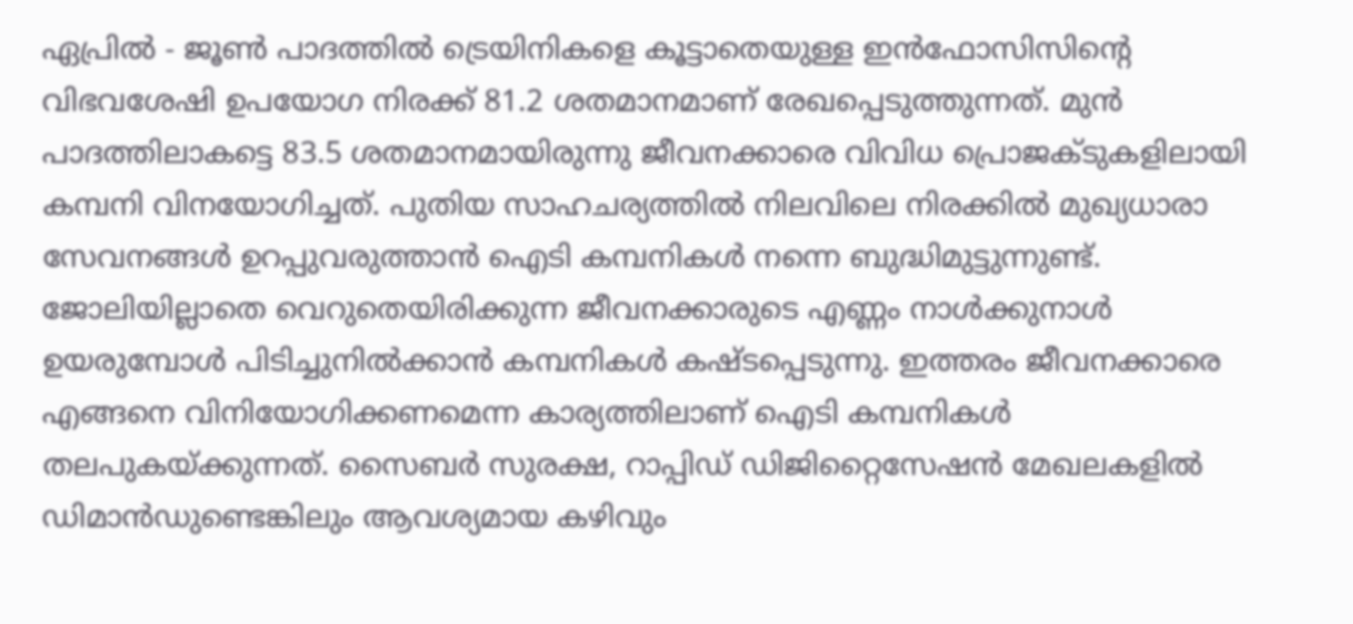ഏപ്രില്‍ - ജൂണ്‍ പാദത്തില്‍ ട്രെയിനികളെ കൂട്ടാതെയുള്ള ഇന്‍ഫോസിസിന്റെ വിഭവശേഷി ഉപയോഗ നിരക്ക് 81.2 ശതമാനമാണ് രേഖപ്പെടുത്തുന്നത്. മുന്‍ പാദത്തിലാകട്ടെ 83.5 ശതമാനമായിരുന്നു ജീവനക്കാരെ വിവിധ പ്രൊജക്ടുകളിലായി കമ്പനി വിനയോഗിച്ചത്. പുതിയ സാഹചര്യത്തില്‍ നിലവിലെ നിരക്കില്‍ മുഖ്യധാരാ സേവനങ്ങള്‍ ഉറപ്പുവരുത്താന്‍ ഐടി കമ്പനികള്‍ നന്നെ ബുദ്ധിമുട്ടുന്നുണ്ട്. ജോലിയില്ലാതെ വെറുതെയിരിക്കുന്ന ജീവനക്കാരുടെ എണ്ണം നാള്‍ക്കുനാള്‍ ഉയരുമ്പോള്‍ പിടിച്ചുനില്‍ക്കാന്‍ കമ്പനികള്‍ കഷ്ടപ്പെടുന്നു. ഇത്തരം ജീവനക്കാരെ എങ്ങനെ വിനിയോഗിക്കണമെന്ന കാര്യത്തിലാണ് ഐടി കമ്പനികള്‍ തലപുകയ്ക്കുന്നത്. സൈബര്‍ സുരക്ഷ, റാപ്പിഡ് ഡിജിറ്റൈസേഷന്‍ മേഖലകളില്‍ ഡിമാന്‍ഡുണ്ടെങ്കിലും ആവശ്യമായ കഴിവും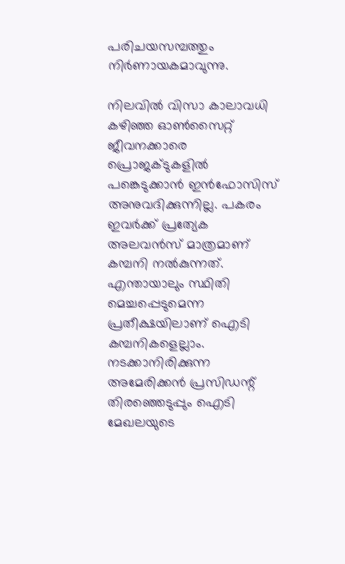പരിചയസമ്പത്തും നിര്‍ണായകമാവുന്നു.

നിലവില്‍ വിസാ കാലാവധി കഴിഞ്ഞ ഓണ്‍സൈറ്റ് ജീവനക്കാരെ പ്രൊജക്ടുകളില്‍ പങ്കെടുക്കാന്‍ ഇന്‍ഫോസിസ് അനുവദിക്കുന്നില്ല. പകരം ഇവര്‍ക്ക് പ്രത്യേക അലവന്‍സ് മാത്രമാണ് കമ്പനി നല്‍കുന്നത്. എന്തായാലും സ്ഥിതി മെച്ചപ്പെടുമെന്ന പ്രതീക്ഷയിലാണ് ഐടി കമ്പനികളെല്ലാം. നടക്കാനിരിക്കുന്ന അമേരിക്കന്‍ പ്രസിഡന്റ് തിരഞ്ഞെടുപ്പും ഐടി മേഖലയുടെ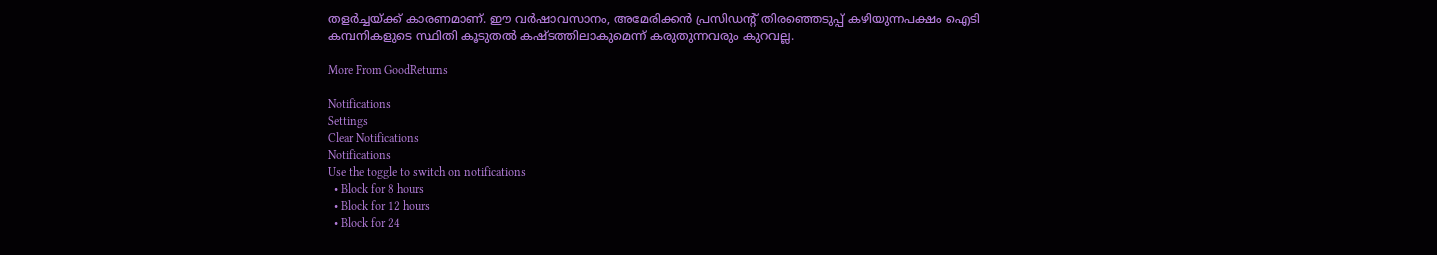തളര്‍ച്ചയ്ക്ക് കാരണമാണ്. ഈ വര്‍ഷാവസാനം, അമേരിക്കന്‍ പ്രസിഡന്റ് തിരഞ്ഞെടുപ്പ് കഴിയുന്നപക്ഷം ഐടി കമ്പനികളുടെ സ്ഥിതി കൂടുതല്‍ കഷ്ടത്തിലാകുമെന്ന് കരുതുന്നവരും കുറവല്ല.

More From GoodReturns

Notifications
Settings
Clear Notifications
Notifications
Use the toggle to switch on notifications
  • Block for 8 hours
  • Block for 12 hours
  • Block for 24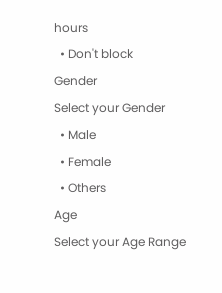hours
  • Don't block
Gender
Select your Gender
  • Male
  • Female
  • Others
Age
Select your Age Range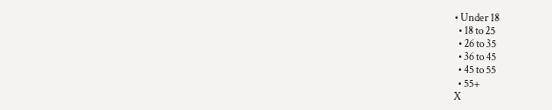• Under 18
  • 18 to 25
  • 26 to 35
  • 36 to 45
  • 45 to 55
  • 55+
X